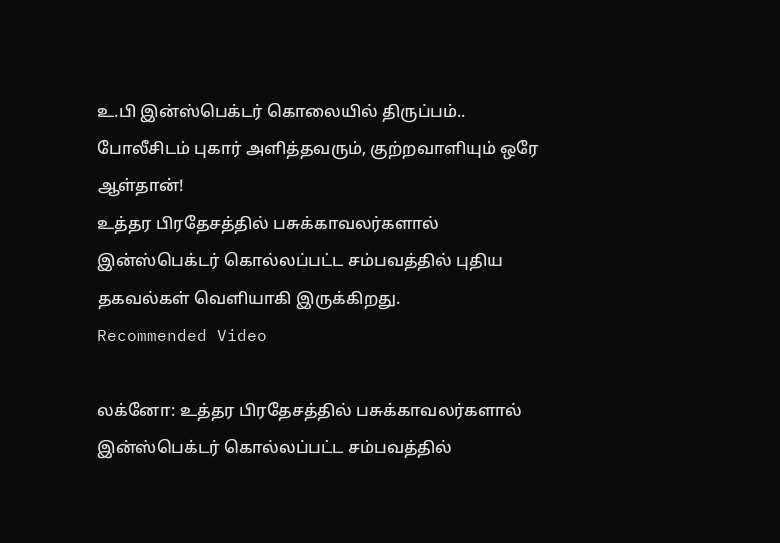உ.பி இன்ஸ்பெக்டர் கொலையில் திருப்பம்.. போலீசிடம் புகார் அளித்தவரும், குற்றவாளியும் ஒரே ஆள்தான்!
உத்தர பிரதேசத்தில் பசுக்காவலர்களால் இன்ஸ்பெக்டர் கொல்லப்பட்ட சம்பவத்தில் புதிய தகவல்கள் வெளியாகி இருக்கிறது.
Recommended Video

லக்னோ: உத்தர பிரதேசத்தில் பசுக்காவலர்களால் இன்ஸ்பெக்டர் கொல்லப்பட்ட சம்பவத்தில்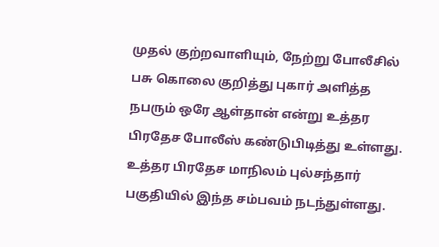முதல் குற்றவாளியும், நேற்று போலீசில் பசு கொலை குறித்து புகார் அளித்த நபரும் ஒரே ஆள்தான் என்று உத்தர பிரதேச போலீஸ் கண்டுபிடித்து உள்ளது.
உத்தர பிரதேச மாநிலம் புல்சந்தார் பகுதியில் இந்த சம்பவம் நடந்துள்ளது.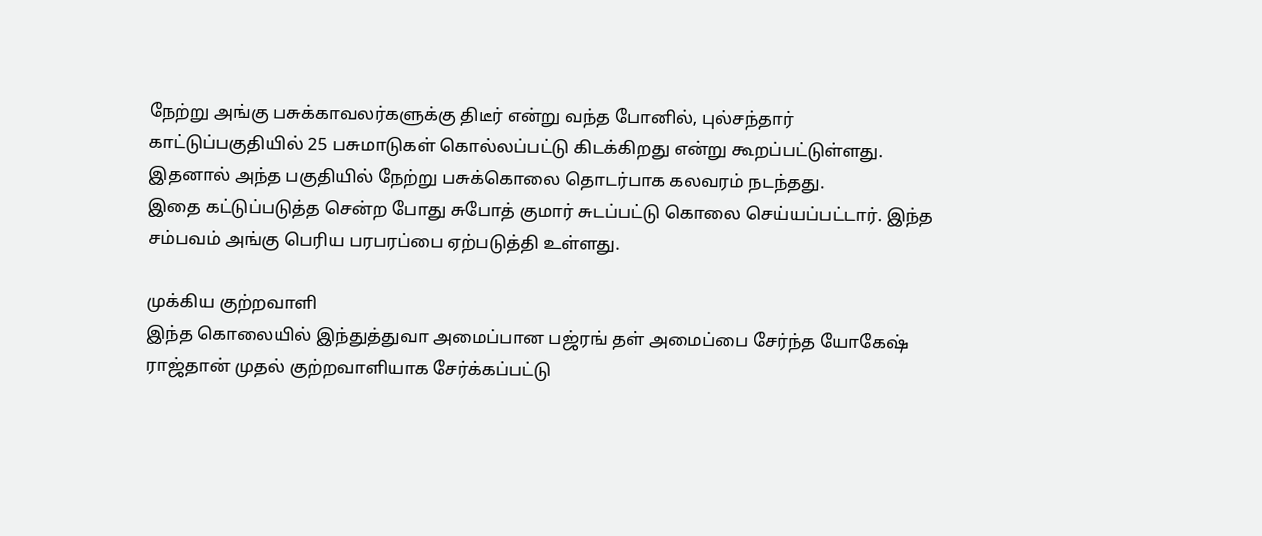நேற்று அங்கு பசுக்காவலர்களுக்கு திடீர் என்று வந்த போனில், புல்சந்தார் காட்டுப்பகுதியில் 25 பசுமாடுகள் கொல்லப்பட்டு கிடக்கிறது என்று கூறப்பட்டுள்ளது. இதனால் அந்த பகுதியில் நேற்று பசுக்கொலை தொடர்பாக கலவரம் நடந்தது.
இதை கட்டுப்படுத்த சென்ற போது சுபோத் குமார் சுடப்பட்டு கொலை செய்யப்பட்டார். இந்த சம்பவம் அங்கு பெரிய பரபரப்பை ஏற்படுத்தி உள்ளது.

முக்கிய குற்றவாளி
இந்த கொலையில் இந்துத்துவா அமைப்பான பஜ்ரங் தள் அமைப்பை சேர்ந்த யோகேஷ் ராஜ்தான் முதல் குற்றவாளியாக சேர்க்கப்பட்டு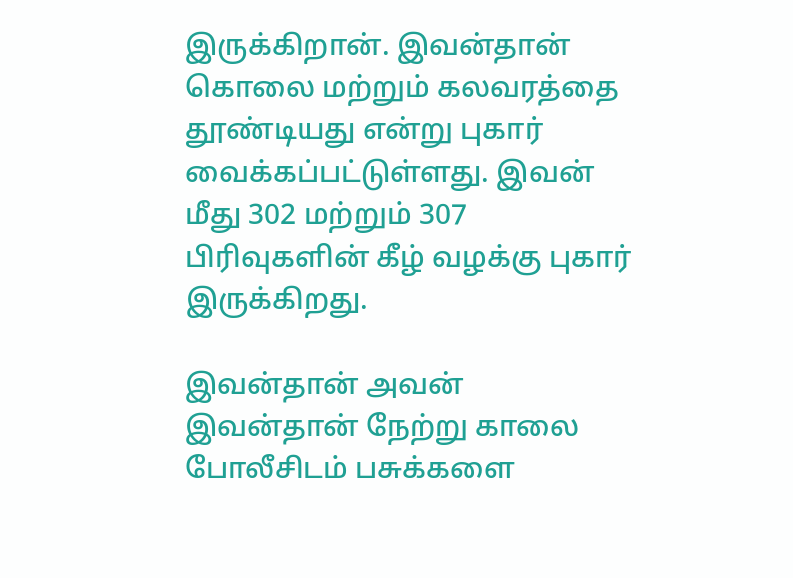இருக்கிறான். இவன்தான் கொலை மற்றும் கலவரத்தை தூண்டியது என்று புகார் வைக்கப்பட்டுள்ளது. இவன் மீது 302 மற்றும் 307 பிரிவுகளின் கீழ் வழக்கு புகார் இருக்கிறது.

இவன்தான் அவன்
இவன்தான் நேற்று காலை போலீசிடம் பசுக்களை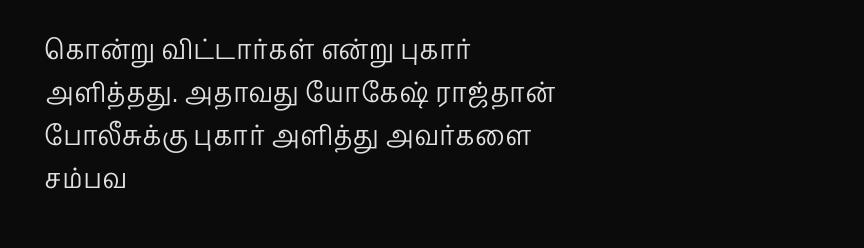கொன்று விட்டார்கள் என்று புகார் அளித்தது. அதாவது யோகேஷ் ராஜ்தான் போலீசுக்கு புகார் அளித்து அவர்களை சம்பவ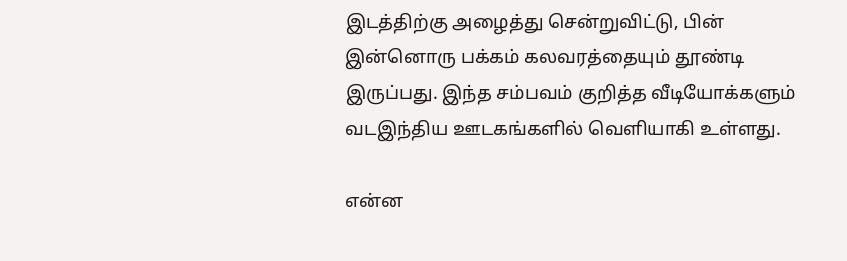இடத்திற்கு அழைத்து சென்றுவிட்டு, பின் இன்னொரு பக்கம் கலவரத்தையும் தூண்டி இருப்பது. இந்த சம்பவம் குறித்த வீடியோக்களும் வடஇந்திய ஊடகங்களில் வெளியாகி உள்ளது.

என்ன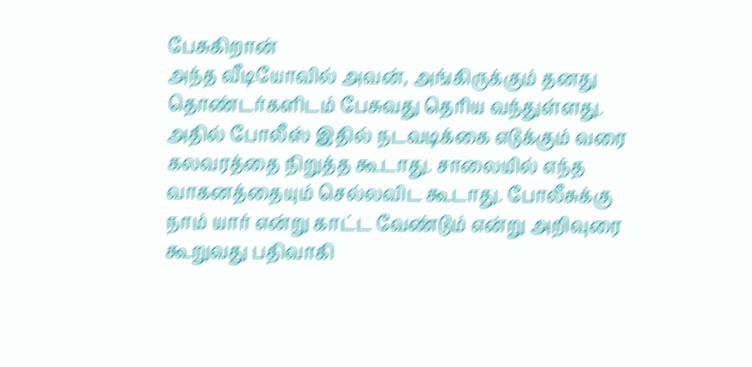பேசுகிறான்
அந்த வீடியோவில் அவன், அங்கிருக்கும் தனது தொண்டர்களிடம் பேசுவது தெரிய வந்துள்ளது. அதில் போலீஸ் இதில் நடவடிக்கை எடுக்கும் வரை கலவரத்தை நிறுத்த கூடாது. சாலையில் எந்த வாகனத்தையும் செல்லவிட கூடாது. போலீசுக்கு நாம் யார் என்று காட்ட வேண்டும் என்று அறிவுரை கூறுவது பதிவாகி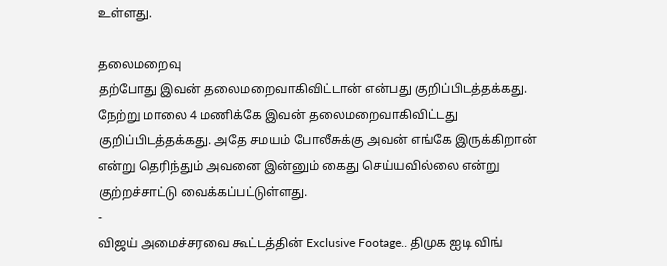உள்ளது.

தலைமறைவு
தற்போது இவன் தலைமறைவாகிவிட்டான் என்பது குறிப்பிடத்தக்கது. நேற்று மாலை 4 மணிக்கே இவன் தலைமறைவாகிவிட்டது குறிப்பிடத்தக்கது. அதே சமயம் போலீசுக்கு அவன் எங்கே இருக்கிறான் என்று தெரிந்தும் அவனை இன்னும் கைது செய்யவில்லை என்று குற்றச்சாட்டு வைக்கப்பட்டுள்ளது.
-
விஜய் அமைச்சரவை கூட்டத்தின் Exclusive Footage.. திமுக ஐடி விங்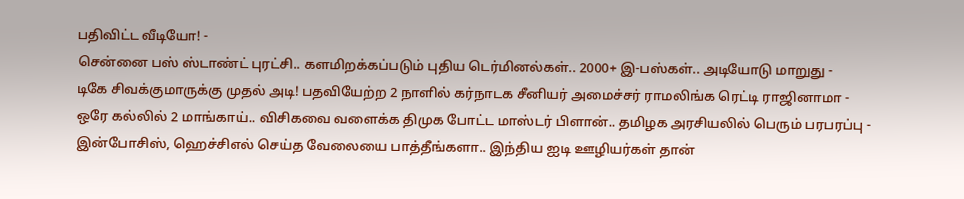பதிவிட்ட வீடியோ! -
சென்னை பஸ் ஸ்டாண்ட் புரட்சி.. களமிறக்கப்படும் புதிய டெர்மினல்கள்.. 2000+ இ-பஸ்கள்.. அடியோடு மாறுது -
டிகே சிவக்குமாருக்கு முதல் அடி! பதவியேற்ற 2 நாளில் கர்நாடக சீனியர் அமைச்சர் ராமலிங்க ரெட்டி ராஜினாமா -
ஒரே கல்லில் 2 மாங்காய்.. விசிகவை வளைக்க திமுக போட்ட மாஸ்டர் பிளான்.. தமிழக அரசியலில் பெரும் பரபரப்பு -
இன்போசிஸ், ஹெச்சிஎல் செய்த வேலையை பாத்தீங்களா.. இந்திய ஐடி ஊழியர்கள் தான்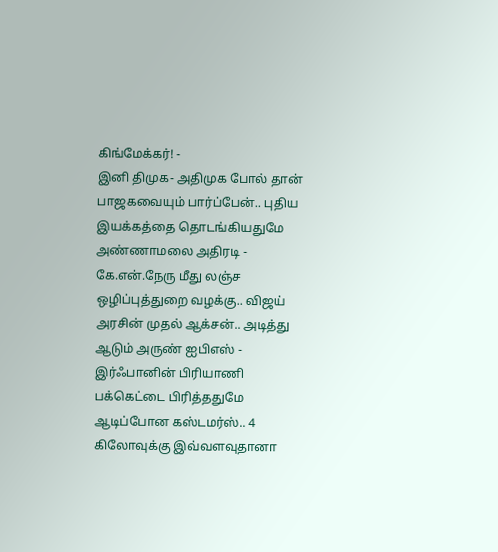கிங்மேக்கர்! -
இனி திமுக- அதிமுக போல் தான் பாஜகவையும் பார்ப்பேன்.. புதிய இயக்கத்தை தொடங்கியதுமே அண்ணாமலை அதிரடி -
கே.என்.நேரு மீது லஞ்ச ஒழிப்புத்துறை வழக்கு.. விஜய் அரசின் முதல் ஆக்சன்.. அடித்து ஆடும் அருண் ஐபிஎஸ் -
இர்ஃபானின் பிரியாணி பக்கெட்டை பிரித்ததுமே ஆடிப்போன கஸ்டமர்ஸ்.. 4 கிலோவுக்கு இவ்வளவுதானா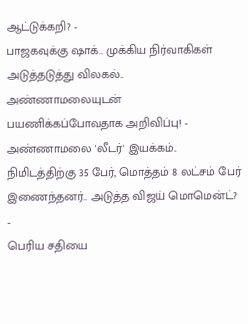ஆட்டுக்கறி? -
பாஜகவுக்கு ஷாக்.. முக்கிய நிர்வாகிகள் அடுத்தடுத்து விலகல்.. அண்ணாமலையுடன் பயணிக்கப்போவதாக அறிவிப்பு! -
அண்ணாமலை 'லீடர்' இயக்கம்.. நிமிடத்திற்கு 35 பேர், மொத்தம் 8 லட்சம் பேர் இணைந்தனர்.. அடுத்த விஜய் மொமென்ட்? -
பெரிய சதியை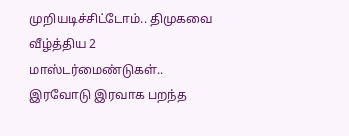முறியடிச்சிட்டோம்.. திமுகவை வீழ்த்திய 2 மாஸ்டர்மைண்டுகள்.. இரவோடு இரவாக பறந்த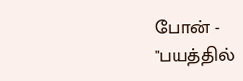போன் -
"பயத்தில்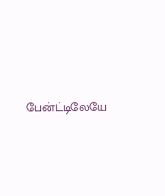பேன்ட்டிலேயே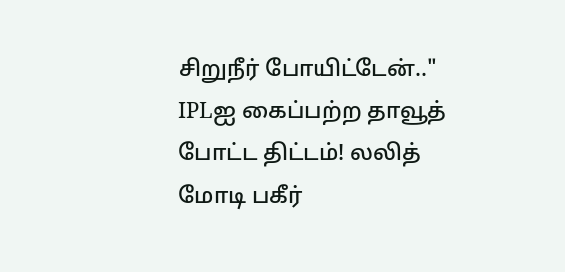சிறுநீர் போயிட்டேன்.." IPLஐ கைப்பற்ற தாவூத் போட்ட திட்டம்! லலித் மோடி பகீர்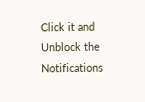Click it and Unblock the Notifications